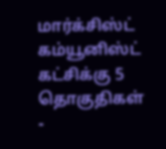மார்க்சிஸ்ட் கம்யூனிஸ்ட் கட்சிக்கு 5 தொகுதிகள் -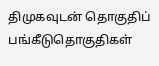திமுகவுடன் தொகுதிப் பங்கீடுதொகுதிகள்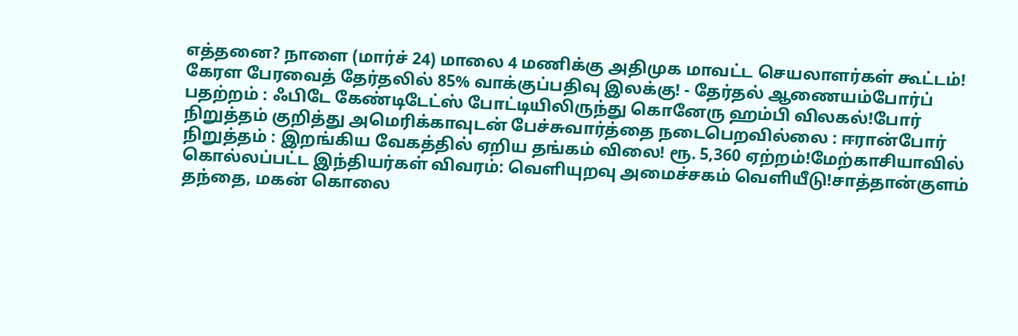எத்தனை? நாளை (மார்ச் 24) மாலை 4 மணிக்கு அதிமுக மாவட்ட செயலாளர்கள் கூட்டம்! கேரள பேரவைத் தேர்தலில் 85% வாக்குப்பதிவு இலக்கு! - தேர்தல் ஆணையம்போர்ப் பதற்றம் : ஃபிடே கேண்டிடேட்ஸ் போட்டியிலிருந்து கொனேரு ஹம்பி விலகல்!போர் நிறுத்தம் குறித்து அமெரிக்காவுடன் பேச்சுவார்த்தை நடைபெறவில்லை : ஈரான்போர் நிறுத்தம் : இறங்கிய வேகத்தில் ஏறிய தங்கம் விலை! ரூ. 5,360 ஏற்றம்!மேற்காசியாவில் கொல்லப்பட்ட இந்தியர்கள் விவரம்: வெளியுறவு அமைச்சகம் வெளியீடு!சாத்தான்குளம் தந்தை, மகன் கொலை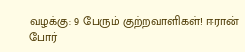வழக்கு: 9 பேரும் குற்றவாளிகள்! ஈரான் போர்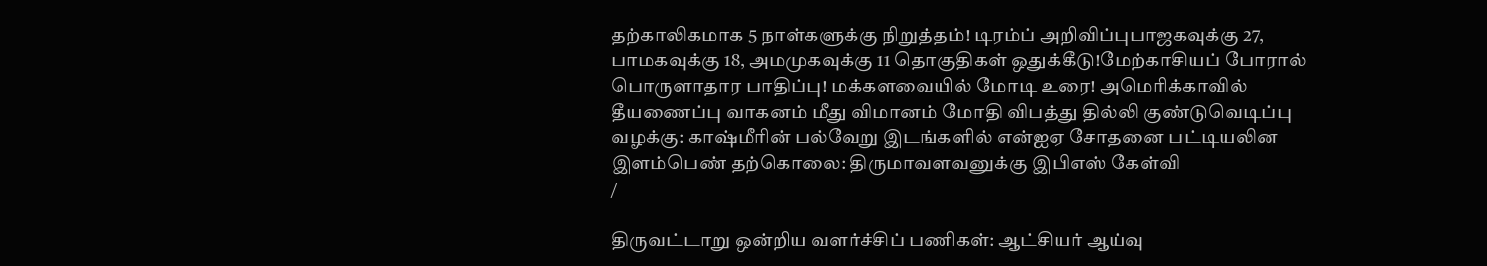தற்காலிகமாக 5 நாள்களுக்கு நிறுத்தம்! டிரம்ப் அறிவிப்புபாஜகவுக்கு 27, பாமகவுக்கு 18, அமமுகவுக்கு 11 தொகுதிகள் ஒதுக்கீடு!மேற்காசியப் போரால் பொருளாதார பாதிப்பு! மக்களவையில் மோடி உரை! அமெரிக்காவில் தீயணைப்பு வாகனம் மீது விமானம் மோதி விபத்து தில்லி குண்டுவெடிப்பு வழக்கு: காஷ்மீரின் பல்வேறு இடங்களில் என்ஐஏ சோதனை பட்டியலின இளம்பெண் தற்கொலை: திருமாவளவனுக்கு இபிஎஸ் கேள்வி
/

திருவட்டாறு ஒன்றிய வளர்ச்சிப் பணிகள்: ஆட்சியர் ஆய்வு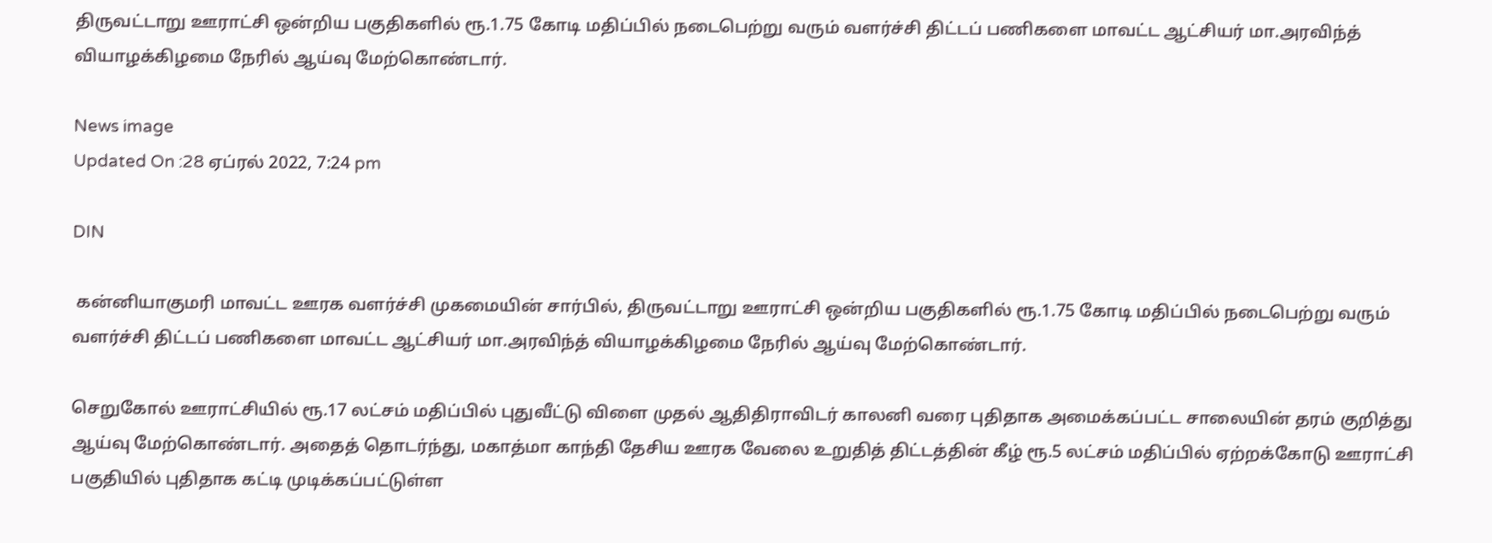திருவட்டாறு ஊராட்சி ஒன்றிய பகுதிகளில் ரூ.1.75 கோடி மதிப்பில் நடைபெற்று வரும் வளர்ச்சி திட்டப் பணிகளை மாவட்ட ஆட்சியர் மா.அரவிந்த் வியாழக்கிழமை நேரில் ஆய்வு மேற்கொண்டார்.

News image
Updated On :28 ஏப்ரல் 2022, 7:24 pm

DIN

 கன்னியாகுமரி மாவட்ட ஊரக வளர்ச்சி முகமையின் சார்பில், திருவட்டாறு ஊராட்சி ஒன்றிய பகுதிகளில் ரூ.1.75 கோடி மதிப்பில் நடைபெற்று வரும் வளர்ச்சி திட்டப் பணிகளை மாவட்ட ஆட்சியர் மா.அரவிந்த் வியாழக்கிழமை நேரில் ஆய்வு மேற்கொண்டார்.

செறுகோல் ஊராட்சியில் ரூ.17 லட்சம் மதிப்பில் புதுவீட்டு விளை முதல் ஆதிதிராவிடர் காலனி வரை புதிதாக அமைக்கப்பட்ட சாலையின் தரம் குறித்து ஆய்வு மேற்கொண்டார். அதைத் தொடர்ந்து, மகாத்மா காந்தி தேசிய ஊரக வேலை உறுதித் திட்டத்தின் கீழ் ரூ.5 லட்சம் மதிப்பில் ஏற்றக்கோடு ஊராட்சி பகுதியில் புதிதாக கட்டி முடிக்கப்பட்டுள்ள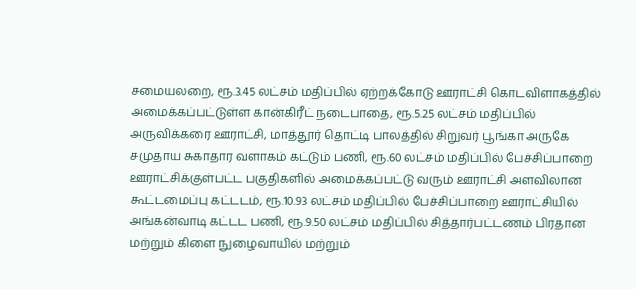சமையலறை, ரூ.3.45 லட்சம் மதிப்பில் ஏற்றக்கோடு ஊராட்சி கொடவிளாகத்தில் அமைக்கப்பட்டுள்ள கான்கிரீட் நடைபாதை, ரூ.5.25 லட்சம் மதிப்பில் அருவிக்கரை ஊராட்சி, மாத்தூர் தொட்டி பாலத்தில் சிறுவர் பூங்கா அருகே சமுதாய சுகாதார வளாகம் கட்டும் பணி, ரூ.60 லட்சம் மதிப்பில் பேச்சிப்பாறை ஊராட்சிக்குள்பட்ட பகுதிகளில் அமைக்கப்பட்டு வரும் ஊராட்சி அளவிலான கூட்டமைப்பு கட்டடம், ரூ.10.93 லட்சம் மதிப்பில் பேச்சிப்பாறை ஊராட்சியில் அங்கன்வாடி கட்டட பணி, ரூ.9.50 லட்சம் மதிப்பில் சித்தார்பட்டணம் பிரதான மற்றும் கிளை நுழைவாயில் மற்றும்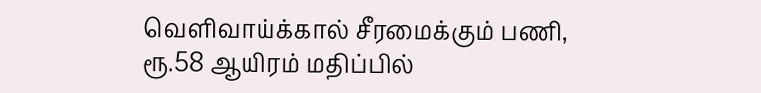வெளிவாய்க்கால் சீரமைக்கும் பணி, ரூ.58 ஆயிரம் மதிப்பில்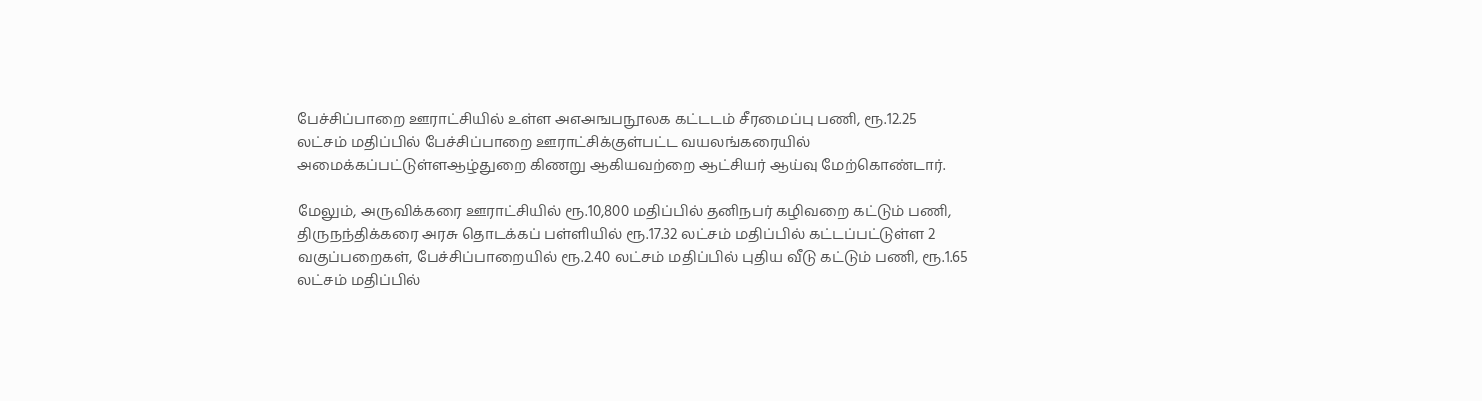பேச்சிப்பாறை ஊராட்சியில் உள்ள அஎஅஙபநூலக கட்டடம் சீரமைப்பு பணி, ரூ.12.25 லட்சம் மதிப்பில் பேச்சிப்பாறை ஊராட்சிக்குள்பட்ட வயலங்கரையில் அமைக்கப்பட்டுள்ளஆழ்துறை கிணறு ஆகியவற்றை ஆட்சியர் ஆய்வு மேற்கொண்டார்.

மேலும், அருவிக்கரை ஊராட்சியில் ரூ.10,800 மதிப்பில் தனிநபர் கழிவறை கட்டும் பணி, திருநந்திக்கரை அரசு தொடக்கப் பள்ளியில் ரூ.17.32 லட்சம் மதிப்பில் கட்டப்பட்டுள்ள 2 வகுப்பறைகள், பேச்சிப்பாறையில் ரூ.2.40 லட்சம் மதிப்பில் புதிய வீடு கட்டும் பணி, ரூ.1.65 லட்சம் மதிப்பில்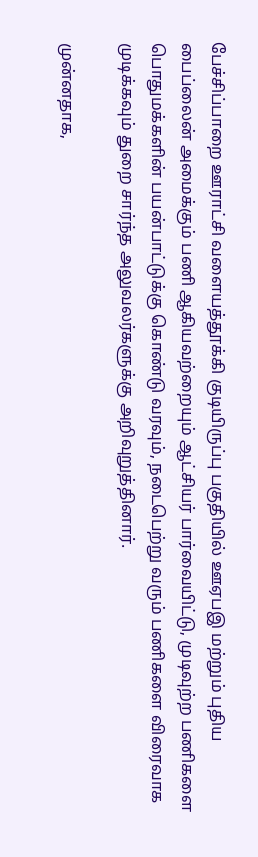பேச்சிப்பாறை ஊராட்சி வளையத்தூக்கி குடியிருப்பு பகுதியில் ஊஏபஇ மற்றும் புதிய பைப்லைன் அமைக்கும் பணி ஆகியவற்றையும் ஆட்சியர் பார்வையிட்டு, முடிவுற்ற பணிகளை பொதுமக்களின் பயன்பாட்டுக்கு கொண்டு வரவும், நடைபெற்று வரும் பணிகளை விரைவாக முடிக்கவும் துறை சார்ந்த அலுவலர்களுக்கு அறிவுறுத்தினார்.

முன்னதாக,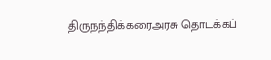திருநந்திக்கரைஅரசு தொடக்கப்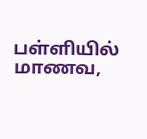பள்ளியில் மாணவ,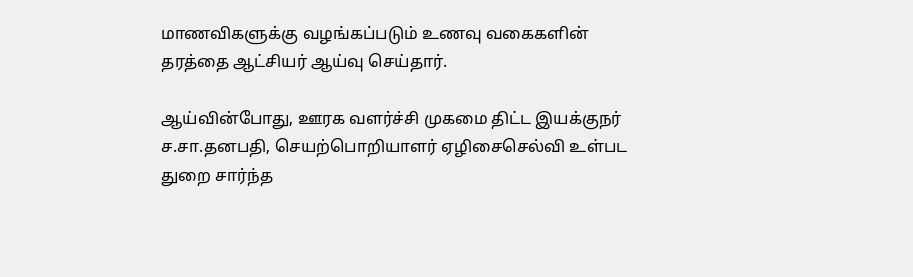மாணவிகளுக்கு வழங்கப்படும் உணவு வகைகளின் தரத்தை ஆட்சியர் ஆய்வு செய்தார்.

ஆய்வின்போது, ஊரக வளர்ச்சி முகமை திட்ட இயக்குநர் ச.சா.தனபதி, செயற்பொறியாளர் ஏழிசைசெல்வி உள்பட துறை சார்ந்த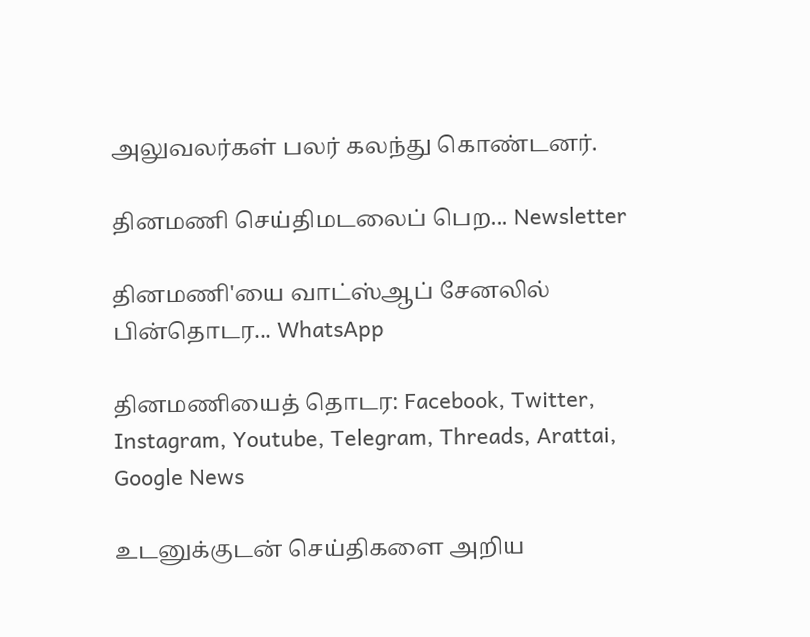அலுவலர்கள் பலர் கலந்து கொண்டனர்.

தினமணி செய்திமடலைப் பெற... Newsletter

தினமணி'யை வாட்ஸ்ஆப் சேனலில் பின்தொடர... WhatsApp

தினமணியைத் தொடர: Facebook, Twitter, Instagram, Youtube, Telegram, Threads, Arattai, Google News

உடனுக்குடன் செய்திகளை அறிய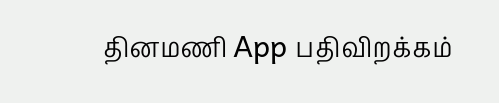தினமணி App பதிவிறக்கம்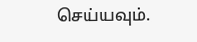செய்யவும்.